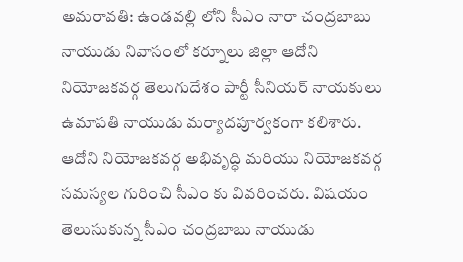అమరావతి: ఉండవల్లి లోని సీఎం నారా చంద్రబాబు నాయుడు నివాసంలో కర్నూలు జిల్లా ఆదోని నియోజకవర్గ తెలుగుదేశం పార్టీ సీనియర్ నాయకులు ఉమాపతి నాయుడు మర్యాదపూర్వకంగా కలిశారు. ఆదోని నియోజకవర్గ అభివృద్ధి మరియు నియోజకవర్గ సమస్యల గురించి సీఎం కు వివరించరు. విషయం తెలుసుకున్న సీఎం చంద్రబాబు నాయుడు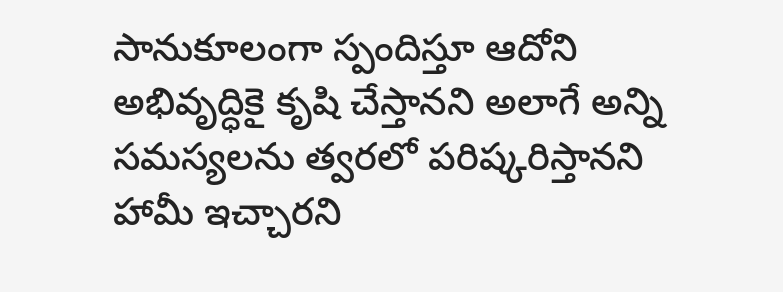సానుకూలంగా స్పందిస్తూ ఆదోని అభివృద్ధికై కృషి చేస్తానని అలాగే అన్ని సమస్యలను త్వరలో పరిష్కరిస్తానని హామీ ఇచ్చారని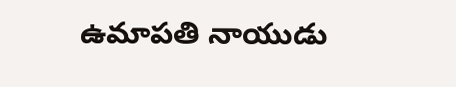ఉమాపతి నాయుడు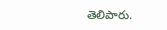తెలిపారు.